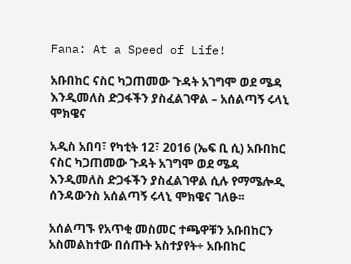Fana: At a Speed of Life!

አቡበከር ናስር ካጋጠመው ጉዳት አገግሞ ወደ ሜዳ እንዲመለስ ድጋፋችን ያስፈልገዋል – አሰልጣኝ ሩላኒ ሞክዌና

አዲስ አበባ፣ የካቲት 12፣ 2016 (ኤፍ ቢ ሲ) አቡበከር ናስር ካጋጠመው ጉዳት አገግሞ ወደ ሜዳ እንዲመለስ ድጋፋችን ያስፈልገዋል ሲሉ የማሜሎዲ ሰንዳውንስ አሰልጣኝ ሩላኒ ሞክዌና ገለፁ፡፡

አሰልጣኙ የአጥቂ መስመር ተጫዋቹን አቡበከርን አስመልከተው በሰጡት አስተያየት÷ አቡበከር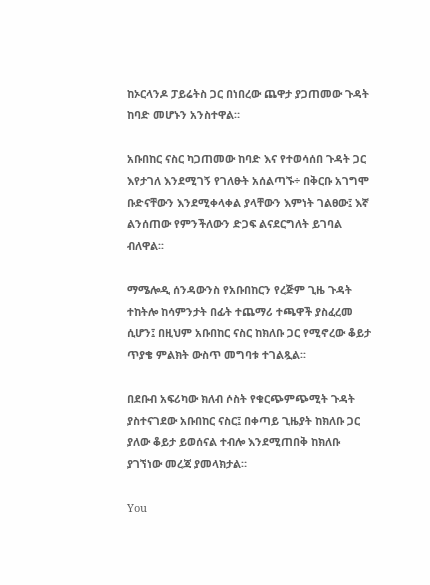ከኦርላንዶ ፓይሬትስ ጋር በነበረው ጨዋታ ያጋጠመው ጉዳት ከባድ መሆኑን አንስተዋል።

አቡበከር ናስር ካጋጠመው ከባድ እና የተወሳሰበ ጉዳት ጋር እየታገለ እንደሚገኝ የገለፁት አሰልጣኙ÷ በቅርቡ አገግሞ ቡድናቸውን እንደሚቀላቀል ያላቸውን እምነት ገልፀው፤ እኛ ልንሰጠው የምንችለውን ድጋፍ ልናደርግለት ይገባል ብለዋል፡፡

ማሜሎዲ ሰንዳውንስ የአቡበከርን የረጅም ጊዜ ጉዳት ተከትሎ ከሳምንታት በፊት ተጨማሪ ተጫዋች ያስፈረመ ሲሆን፤ በዚህም አቡበከር ናስር ከክለቡ ጋር የሚኖረው ቆይታ ጥያቄ ምልክት ውስጥ መግባቱ ተገልጿል፡፡

በደቡብ አፍሪካው ክለብ ሶስት የቁርጭምጭሚት ጉዳት ያስተናገደው አቡበከር ናስር፤ በቀጣይ ጊዜያት ከክለቡ ጋር ያለው ቆይታ ይወሰናል ተብሎ እንደሚጠበቅ ከክለቡ ያገኘነው መረጃ ያመላክታል።

You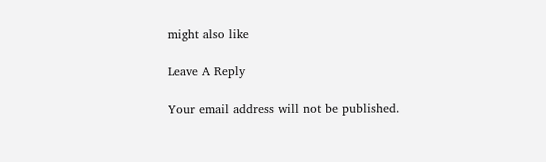might also like

Leave A Reply

Your email address will not be published.